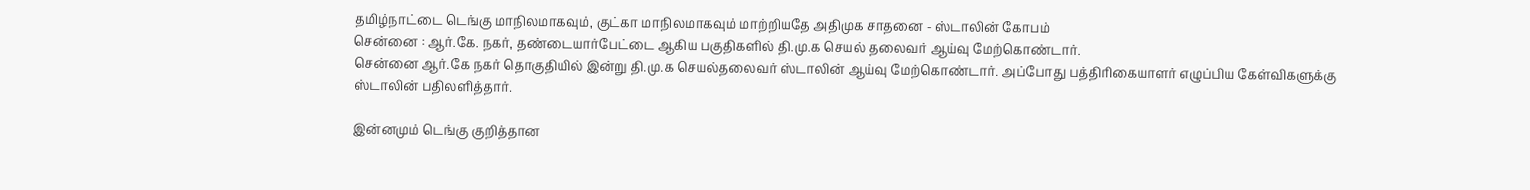தமிழ்நாட்டை டெங்கு மாநிலமாகவும், குட்கா மாநிலமாகவும் மாற்றியதே அதிமுக சாதனை - ஸ்டாலின் கோபம்
சென்னை : ஆர்.கே. நகர், தண்டையார்பேட்டை ஆகிய பகுதிகளில் தி.மு.க செயல் தலைவர் ஆய்வு மேற்கொண்டார்.
சென்னை ஆர்.கே நகர் தொகுதியில் இன்று தி.மு.க செயல்தலைவர் ஸ்டாலின் ஆய்வு மேற்கொண்டார். அப்போது பத்திரிகையாளர் எழுப்பிய கேள்விகளுக்கு ஸ்டாலின் பதிலளித்தார்.

இன்னமும் டெங்கு குறித்தான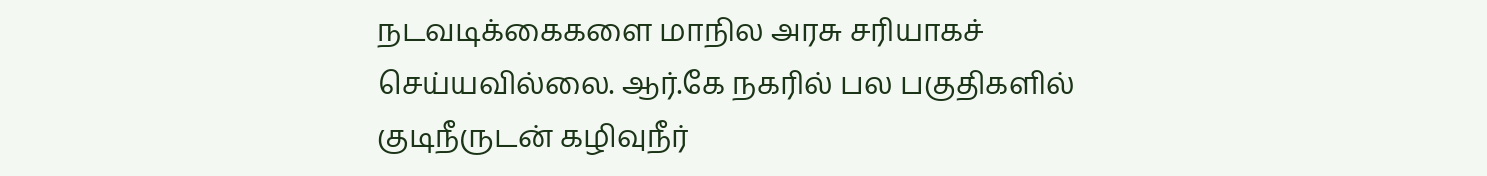நடவடிக்கைகளை மாநில அரசு சரியாகச் செய்யவில்லை. ஆர்.கே நகரில் பல பகுதிகளில் குடிநீருடன் கழிவுநீர்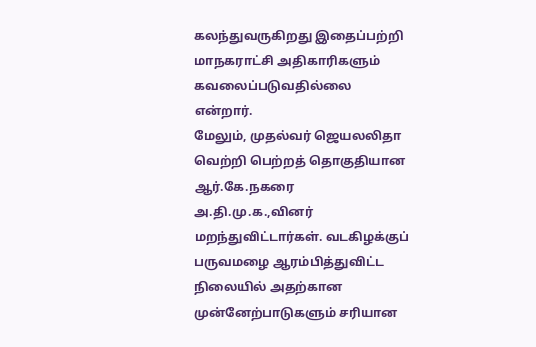கலந்துவருகிறது இதைப்பற்றி மாநகராட்சி அதிகாரிகளும் கவலைப்படுவதில்லை என்றார்.
மேலும், முதல்வர் ஜெயலலிதா வெற்றி பெற்றத் தொகுதியான ஆர்.கே.நகரை அ.தி.மு.க.,வினர் மறந்துவிட்டார்கள். வடகிழக்குப் பருவமழை ஆரம்பித்துவிட்ட நிலையில் அதற்கான முன்னேற்பாடுகளும் சரியான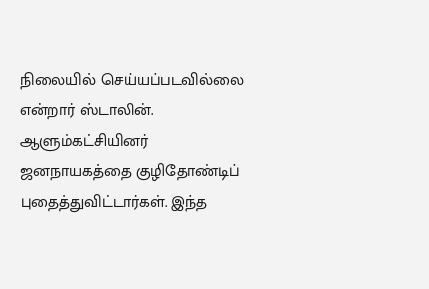நிலையில் செய்யப்படவில்லை என்றார் ஸ்டாலின்.
ஆளும்கட்சியினர் ஜனநாயகத்தை குழிதோண்டிப் புதைத்துவிட்டார்கள். இந்த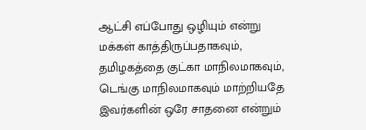ஆட்சி எப்போது ஒழியும் என்று மக்கள் காத்திருப்பதாகவும், தமிழகத்தை குட்கா மாநிலமாகவும், டெங்கு மாநிலமாகவும் மாற்றியதே இவர்களின் ஒரே சாதனை என்றும்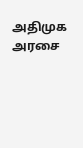அதிமுக அரசை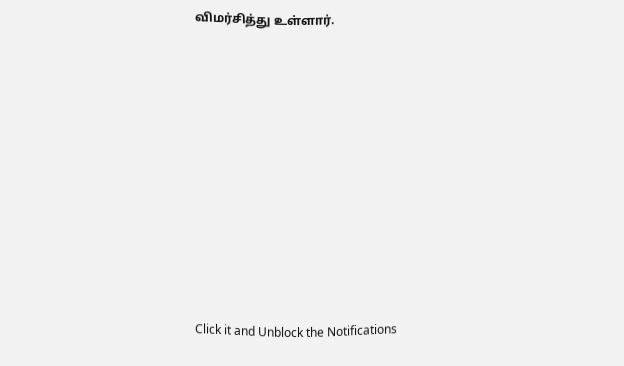விமர்சித்து உள்ளார்.












Click it and Unblock the Notifications